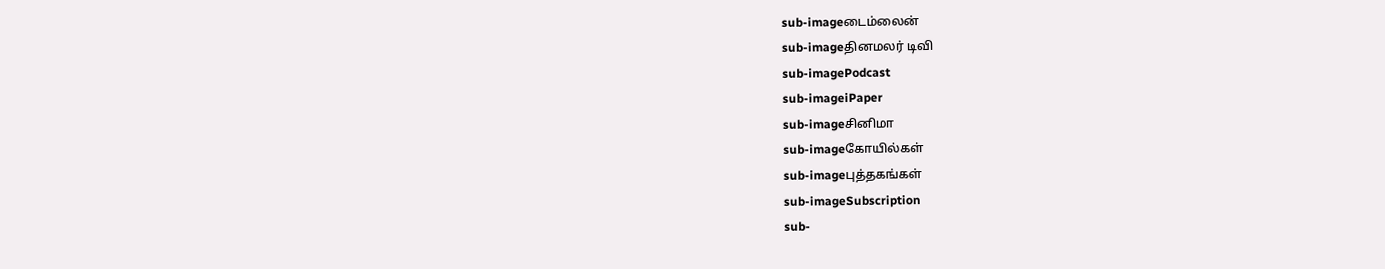sub-imageடைம்லைன்
sub-imageதினமலர் டிவி
sub-imagePodcast
sub-imageiPaper
sub-imageசினிமா
sub-imageகோயில்கள்
sub-imageபுத்தகங்கள்
sub-imageSubscription
sub-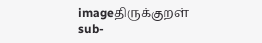imageதிருக்குறள்
sub-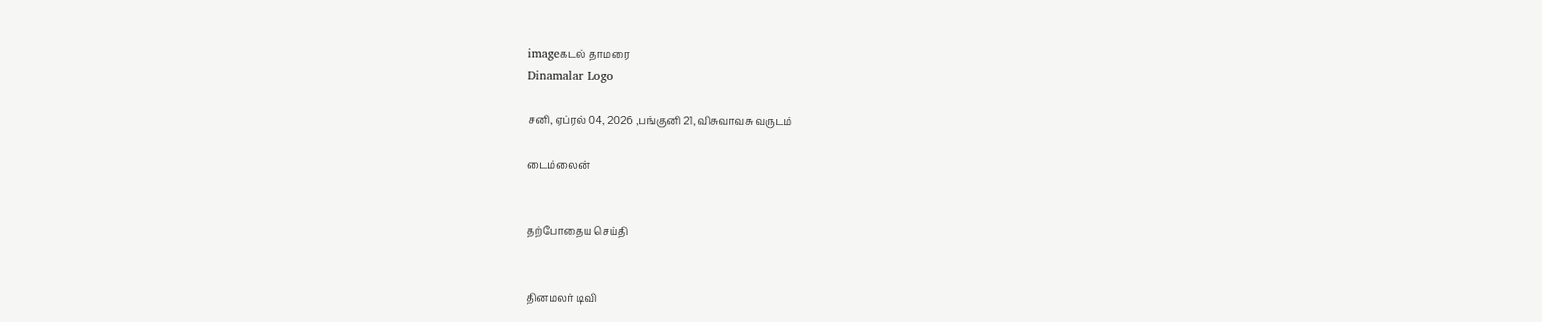imageகடல் தாமரை
Dinamalar Logo

சனி, ஏப்ரல் 04, 2026 ,பங்குனி 21, விசுவாவசு வருடம்

டைம்லைன்


தற்போதைய செய்தி


தினமலர் டிவி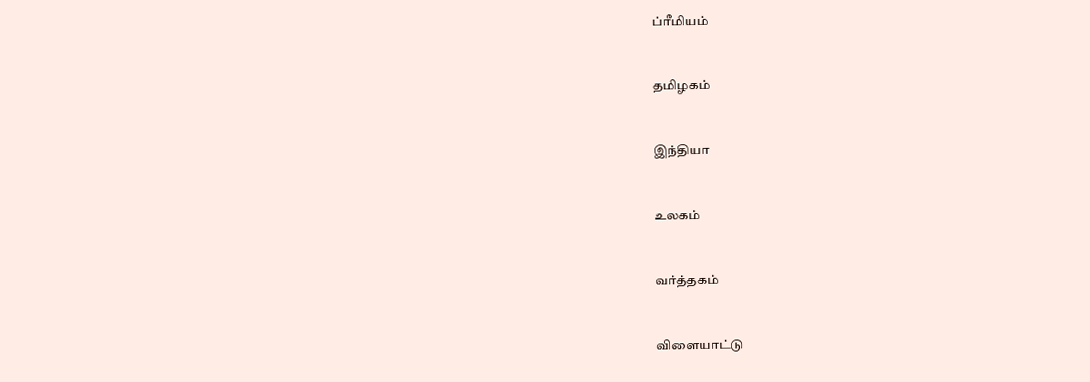ப்ரீமியம்


தமிழகம்


இந்தியா


உலகம்


வர்த்தகம்


விளையாட்டு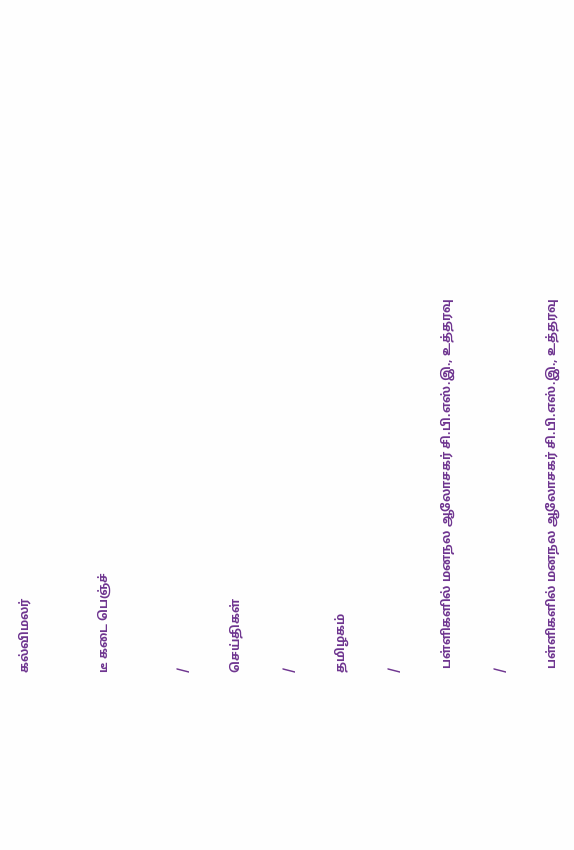கல்விமலர்


டீ கடை பெஞ்ச்


/

செய்திகள்

/

தமிழகம்

/

 பள்ளிகளில் மனநல ஆலோசகர் சி.பி.எஸ்.இ., உத்தரவு

/

 பள்ளிகளில் மனநல ஆலோசகர் சி.பி.எஸ்.இ., உத்தரவு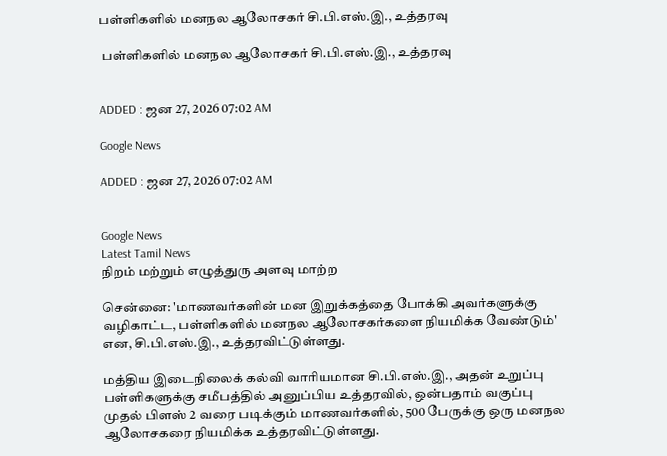பள்ளிகளில் மனநல ஆலோசகர் சி.பி.எஸ்.இ., உத்தரவு

 பள்ளிகளில் மனநல ஆலோசகர் சி.பி.எஸ்.இ., உத்தரவு


ADDED : ஜன 27, 2026 07:02 AM

Google News

ADDED : ஜன 27, 2026 07:02 AM


Google News
Latest Tamil News
நிறம் மற்றும் எழுத்துரு அளவு மாற்ற

சென்னை: 'மாணவர்களின் மன இறுக்கத்தை போக்கி அவர்களுக்கு வழிகாட்ட, பள்ளிகளில் மனநல ஆலோசகர்களை நியமிக்க வேண்டும்' என, சி.பி.எஸ்.இ., உத்தரவிட்டுள்ளது.

மத்திய இடைநிலைக் கல்வி வாரியமான சி.பி.எஸ்.இ., அதன் உறுப்பு பள்ளிகளுக்கு சமீபத்தில் அனுப்பிய உத்தரவில், ஒன்பதாம் வகுப்பு முதல் பிளஸ் 2 வரை படிக்கும் மாணவர்களில், 500 பேருக்கு ஒரு மனநல ஆலோசகரை நியமிக்க உத்தரவிட்டுள்ளது.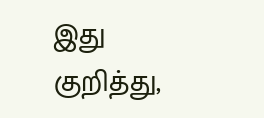இது குறித்து,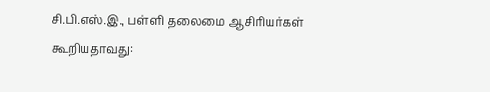சி.பி.எஸ்.இ., பள்ளி தலைமை ஆசிரியர்கள் கூறியதாவது: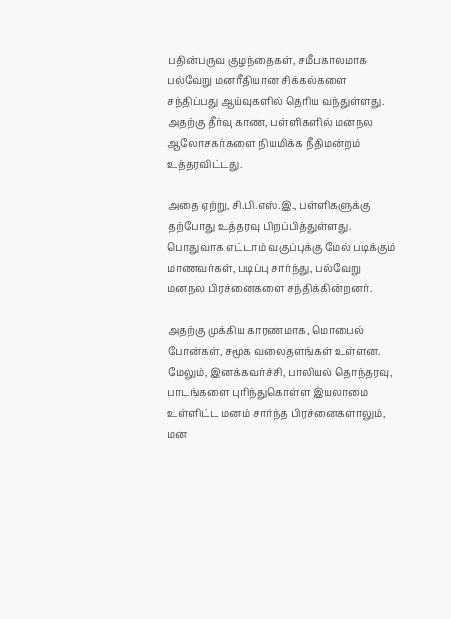பதின்பருவ குழந்தைகள், சமீபகாலமாக பல்வேறு மனரீதியான சிக்கல்களை சந்திப்பது ஆய்வுகளில் தெரிய வந்துள்ளது. அதற்கு தீர்வு காண, பள்ளிகளில் மனநல ஆலோசகர்களை நியமிக்க நீதிமன்றம் உத்தரவிட்டது.

அதை ஏற்று, சி.பி.எஸ்.இ., பள்ளிகளுக்கு தற்போது உத்தரவு பிறப்பித்துள்ளது. பொதுவாக எட்டாம் வகுப்புக்கு மேல் படிக்கும் மாணவர்கள், படிப்பு சார்ந்து, பல்வேறு மனநல பிரச்னைகளை சந்திக்கின்றனர்.

அதற்கு முக்கிய காரணமாக, மொபைல் போன்கள், சமூக வலைதளங்கள் உள்ளன. மேலும், இனக்கவர்ச்சி, பாலியல் தொந்தரவு, பாடங்களை புரிந்துகொள்ள இயலாமை உள்ளிட்ட மனம் சார்ந்த பிரச்னைகளாலும், மன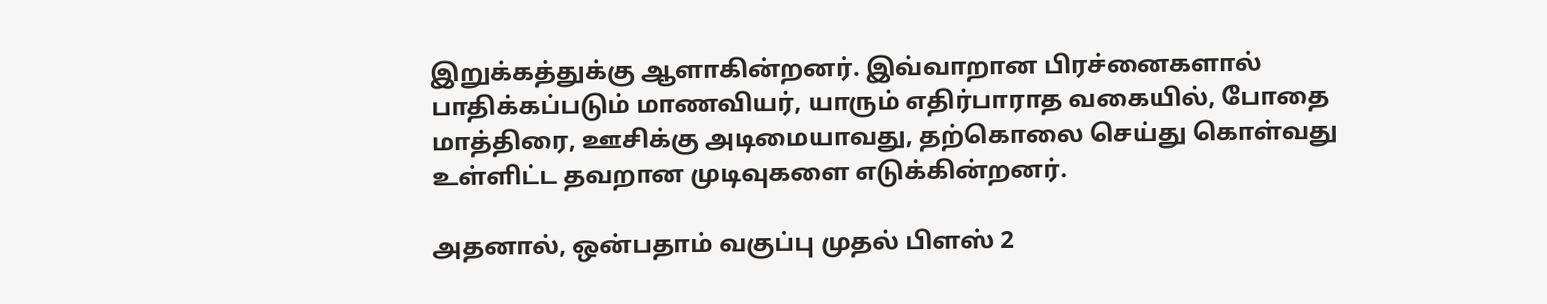இறுக்கத்துக்கு ஆளாகின்றனர். இவ்வாறான பிரச்னைகளால் பாதிக்கப்படும் மாணவியர், யாரும் எதிர்பாராத வகையில், போதை மாத்திரை, ஊசிக்கு அடிமையாவது, தற்கொலை செய்து கொள்வது உள்ளிட்ட தவறான முடிவுகளை எடுக்கின்றனர்.

அதனால், ஒன்பதாம் வகுப்பு முதல் பிளஸ் 2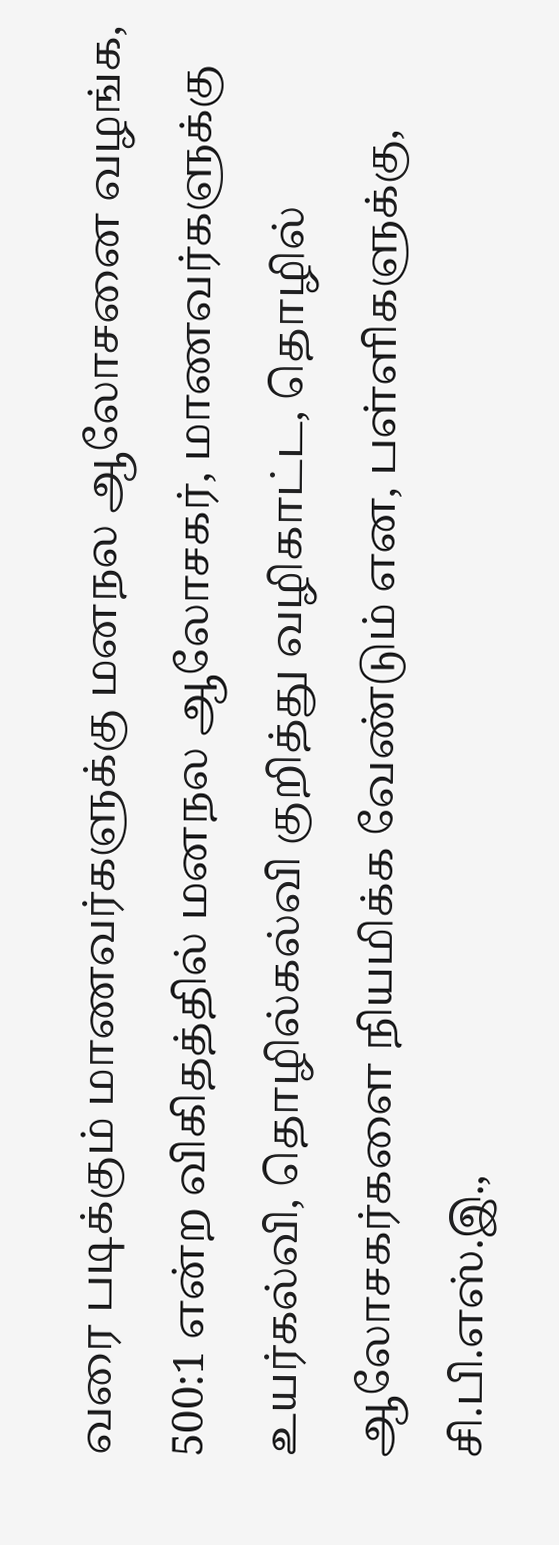வரை படிக்கும் மாணவர்களுக்கு மனநல ஆலோசனை வழங்க, 500:1 என்ற விகிதத்தில் மனநல ஆலோசகர், மாணவர்களுக்கு உயர்கல்வி, தொழில்கல்வி குறித்து வழிகாட்ட, தொழில் ஆலோசகர்களை நியமிக்க வேண்டும் என, பள்ளிகளுக்கு, சி.பி.எஸ்.இ.,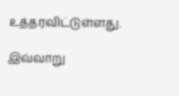உத்தரவிட்டுள்ளது.

இவ்வாறு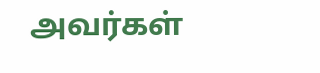அவர்கள்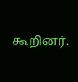கூறினர்.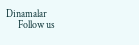Dinamalar
      Follow us